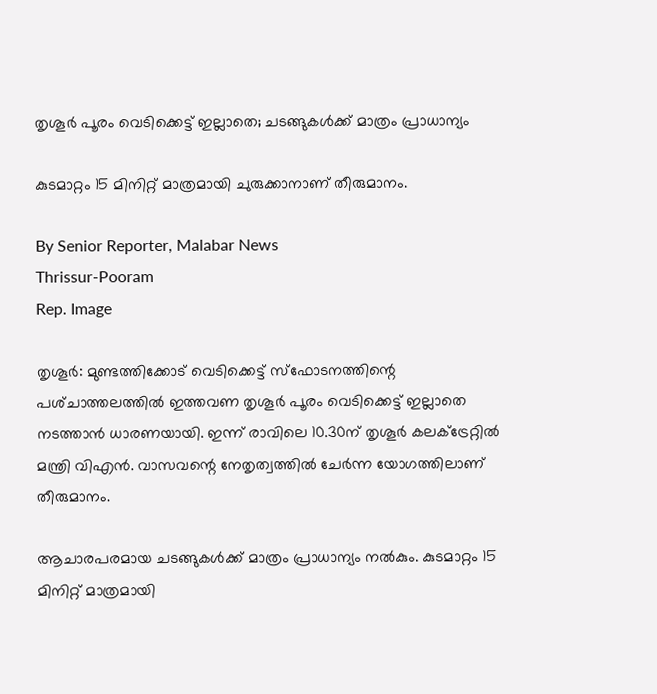തൃശൂർ പൂരം വെടിക്കെട്ട് ഇല്ലാതെ; ചടങ്ങുകൾക്ക് മാത്രം പ്രാധാന്യം

കുടമാറ്റം 15 മിനിറ്റ് മാത്രമായി ചുരുക്കാനാണ് തീരുമാനം.

By Senior Reporter, Malabar News
Thrissur-Pooram
Rep. Image

തൃശൂർ: മുണ്ടത്തിക്കോട് വെടിക്കെട്ട് സ്‌ഫോടനത്തിന്റെ പശ്‌ചാത്തലത്തിൽ ഇത്തവണ തൃശൂർ പൂരം വെടിക്കെട്ട് ഇല്ലാതെ നടത്താൻ ധാരണയായി. ഇന്ന് രാവിലെ 10.30ന് തൃശൂർ കലക്‌ട്രേറ്റിൽ മന്ത്രി വിഎൻ. വാസവന്റെ നേതൃത്വത്തിൽ ചേർന്ന യോഗത്തിലാണ് തീരുമാനം.

ആചാരപരമായ ചടങ്ങുകൾക്ക് മാത്രം പ്രാധാന്യം നൽകും. കുടമാറ്റം 15 മിനിറ്റ് മാത്രമായി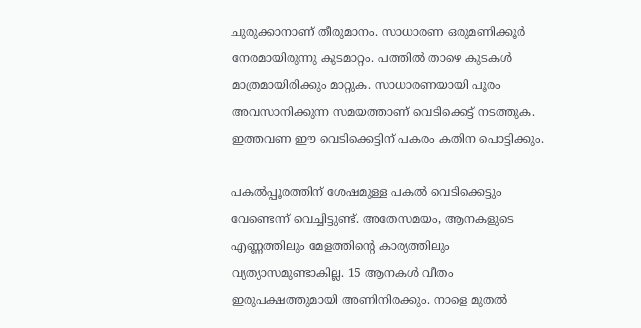ചുരുക്കാനാണ് തീരുമാനം. സാധാരണ ഒരുമണിക്കൂർ നേരമായിരുന്നു കുടമാറ്റം. പത്തിൽ താഴെ കുടകൾ മാത്രമായിരിക്കും മാറ്റുക. സാധാരണയായി പൂരം അവസാനിക്കുന്ന സമയത്താണ് വെടിക്കെട്ട് നടത്തുക. ഇത്തവണ ഈ വെടിക്കെട്ടിന് പകരം കതിന പൊട്ടിക്കും.

പകൽപ്പൂരത്തിന് ശേഷമുള്ള പകൽ വെടിക്കെട്ടും വേണ്ടെന്ന് വെച്ചിട്ടുണ്ട്. അതേസമയം, ആനകളുടെ എണ്ണത്തിലും മേളത്തിന്റെ കാര്യത്തിലും വ്യത്യാസമുണ്ടാകില്ല. 15 ആനകൾ വീതം ഇരുപക്ഷത്തുമായി അണിനിരക്കും. നാളെ മുതൽ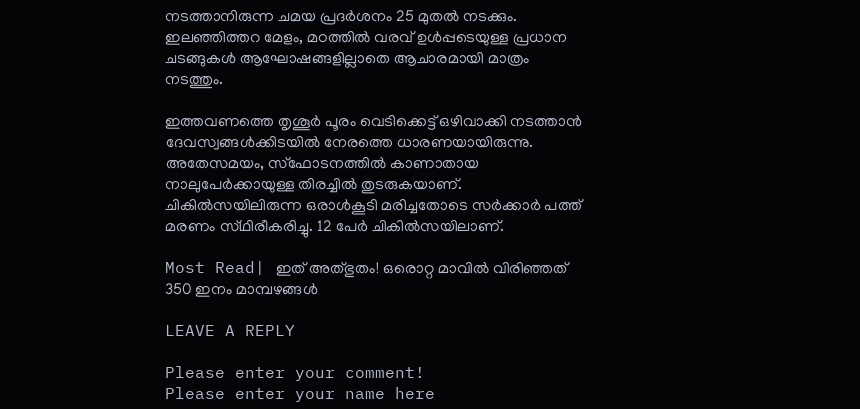നടത്താനിരുന്ന ചമയ പ്രദർശനം 25 മുതൽ നടക്കും. ഇലഞ്ഞിത്തറ മേളം, മഠത്തിൽ വരവ് ഉൾപ്പടെയുള്ള പ്രധാന ചടങ്ങുകൾ ആഘോഷങ്ങളില്ലാതെ ആചാരമായി മാത്രം നടത്തും.

ഇത്തവണത്തെ തൃശൂർ പൂരം വെടിക്കെട്ട് ഒഴിവാക്കി നടത്താൻ ദേവസ്വങ്ങൾക്കിടയിൽ നേരത്തെ ധാരണയായിരുന്നു. അതേസമയം, സ്‌ഫോടനത്തിൽ കാണാതായ നാലുപേർക്കായുള്ള തിരച്ചിൽ തുടരുകയാണ്. ചികിൽസയിലിരുന്ന ഒരാൾകൂടി മരിച്ചതോടെ സർക്കാർ പത്ത് മരണം സ്‌ഥിരീകരിച്ചു. 12 പേർ ചികിൽസയിലാണ്.

Most Read| ഇത് അത്‌ഭുതം! ഒരൊറ്റ മാവിൽ വിരിഞ്ഞത് 350 ഇനം മാമ്പഴങ്ങൾ

LEAVE A REPLY

Please enter your comment!
Please enter your name here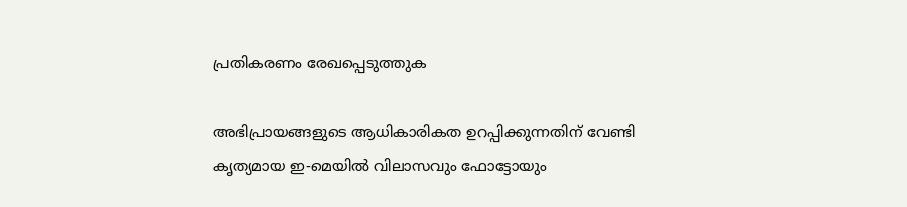പ്രതികരണം രേഖപ്പെടുത്തുക

അഭിപ്രായങ്ങളുടെ ആധികാരികത ഉറപ്പിക്കുന്നതിന് വേണ്ടി കൃത്യമായ ഇ-മെയിൽ വിലാസവും ഫോട്ടോയും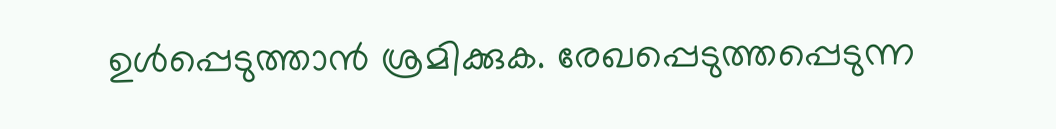ഉൾപ്പെടുത്താൻ ശ്രമിക്കുക. രേഖപ്പെടുത്തപ്പെടുന്ന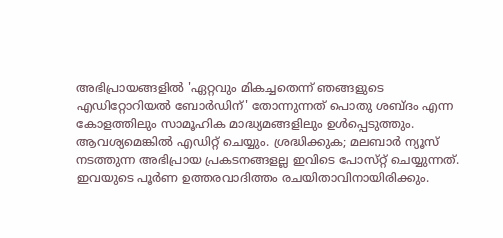അഭിപ്രായങ്ങളിൽ 'ഏറ്റവും മികച്ചതെന്ന് ഞങ്ങളുടെ എഡിറ്റോറിയൽ ബോർഡിന്' തോന്നുന്നത് പൊതു ശബ്‌ദം എന്ന കോളത്തിലും സാമൂഹിക മാദ്ധ്യമങ്ങളിലും ഉൾപ്പെടുത്തും. ആവശ്യമെങ്കിൽ എഡിറ്റ് ചെയ്യും. ശ്രദ്ധിക്കുക; മലബാർ ന്യൂസ് നടത്തുന്ന അഭിപ്രായ പ്രകടനങ്ങളല്ല ഇവിടെ പോസ്‌റ്റ് ചെയ്യുന്നത്. ഇവയുടെ പൂർണ ഉത്തരവാദിത്തം രചയിതാവിനായിരിക്കും.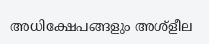അധിക്ഷേപങ്ങളും അശ്‌ളീല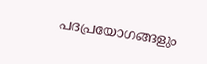പദപ്രയോഗങ്ങളും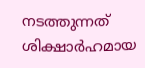നടത്തുന്നത് ശിക്ഷാർഹമായ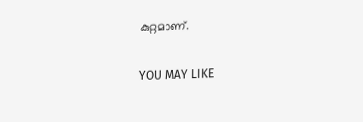കുറ്റമാണ്.

YOU MAY LIKE